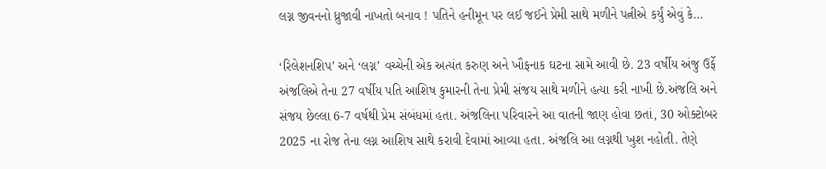લગ્ન જીવનનો ધ્રુજાવી નાખતો બનાવ ! પતિને હનીમૂન પર લઈ જઈને પ્રેમી સાથે મળીને પત્નીએ કર્યું એવું કે…

‘રિલેશનશિપ’ અને ‘લગ્ન’ વચ્ચેની એક અત્યંત કરુણ અને ખૌફનાક ઘટના સામે આવી છે. 23 વર્ષીય અંજુ ઉર્ફે અંજલિએ તેના 27 વર્ષીય પતિ આશિષ કુમારની તેના પ્રેમી સંજય સાથે મળીને હત્યા કરી નાખી છે.અંજલિ અને સંજય છેલ્લા 6-7 વર્ષથી પ્રેમ સંબંધમાં હતા. અંજલિના પરિવારને આ વાતની જાણ હોવા છતાં, 30 ઓક્ટોબર 2025 ના રોજ તેના લગ્ન આશિષ સાથે કરાવી દેવામાં આવ્યા હતા. અંજલિ આ લગ્નથી ખુશ નહોતી. તેણે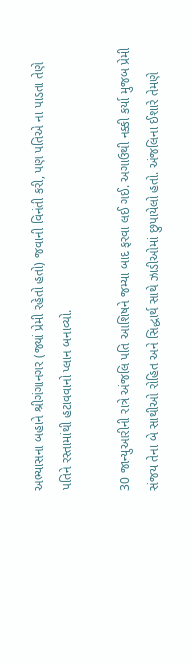અભ્યાસના બહાને શ્રીગંગાનગર (જ્યાં પ્રેમી રહેતો હતો) જવાની વિનંતી કરી, પણ પતિએ ના પાડતા તેણે પતિને રસ્તામાંથી હટાવવાનો પ્લાન બનાવ્યો.

30 જાન્યુઆરીની રાત્રે અંજલિ પતિ આશિષને જમ્યા બાદ ફરવા લઈ ગઈ. અગાઉથી નક્કી કર્યા મુજબ પ્રેમી સંજય તેના બે સાથીઓ રોહિત અને સિદ્ધાર્થ સાથે ઝાડીઓમાં છુપાયેલો હતો. અંજલિના ઈશારે તેમણે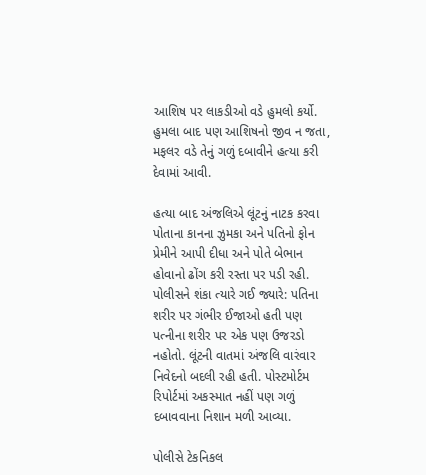આશિષ પર લાકડીઓ વડે હુમલો કર્યો. હુમલા બાદ પણ આશિષનો જીવ ન જતા, મફલર વડે તેનું ગળું દબાવીને હત્યા કરી દેવામાં આવી.

હત્યા બાદ અંજલિએ લૂંટનું નાટક કરવા પોતાના કાનના ઝુમકા અને પતિનો ફોન પ્રેમીને આપી દીધા અને પોતે બેભાન હોવાનો ઢોંગ કરી રસ્તા પર પડી રહી. પોલીસને શંકા ત્યારે ગઈ જ્યારે: પતિના શરીર પર ગંભીર ઈજાઓ હતી પણ પત્નીના શરીર પર એક પણ ઉજરડો નહોતો. લૂંટની વાતમાં અંજલિ વારંવાર નિવેદનો બદલી રહી હતી. પોસ્ટમોર્ટમ રિપોર્ટમાં અકસ્માત નહીં પણ ગળું દબાવવાના નિશાન મળી આવ્યા.

પોલીસે ટેકનિકલ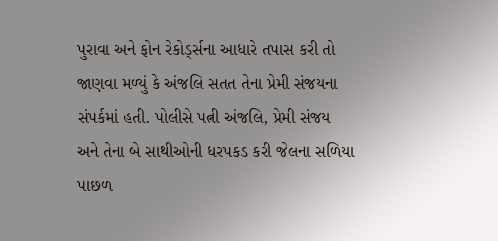પુરાવા અને ફોન રેકોર્ડ્સના આધારે તપાસ કરી તો જાણવા મળ્યું કે અંજલિ સતત તેના પ્રેમી સંજયના સંપર્કમાં હતી. પોલીસે પત્ની અંજલિ, પ્રેમી સંજય અને તેના બે સાથીઓની ધરપકડ કરી જેલના સળિયા પાછળ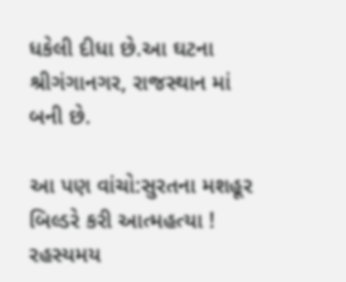ધકેલી દીધા છે.આ ઘટના શ્રીગંગાનગર, રાજસ્થાન માં બની છે.

આ પણ વાંચો:સુરતના મશહૂર બિલ્ડરે કરી આત્મહત્યા ! રહસ્યમય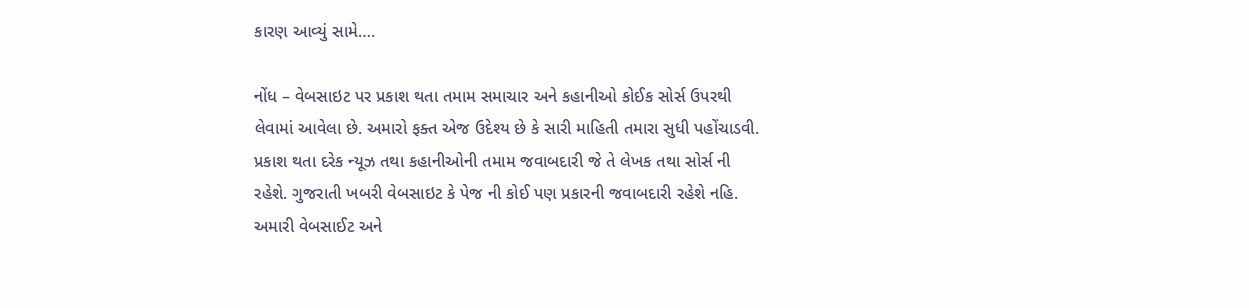કારણ આવ્યું સામે….

નોંધ – વેબસાઇટ પર પ્રકાશ થતા તમામ સમાચાર અને કહાનીઓ કોઈક સોર્સ ઉપરથી લેવામાં આવેલા છે. અમારો ફક્ત એજ ઉદેશ્ય છે કે સારી માહિતી તમારા સુધી પહોંચાડવી. પ્રકાશ થતા દરેક ન્યૂઝ તથા કહાનીઓની તમામ જવાબદારી જે તે લેખક તથા સોર્સ ની રહેશે. ગુજરાતી ખબરી વેબસાઇટ કે પેજ ની કોઈ પણ પ્રકારની જવાબદારી રહેશે નહિ. અમારી વેબસાઈટ અને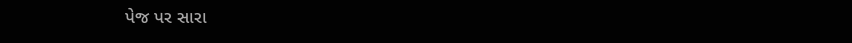પેજ પર સારા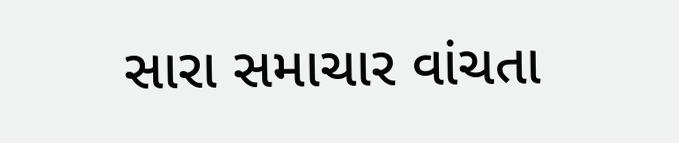સારા સમાચાર વાંચતા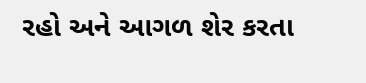રહો અને આગળ શેર કરતા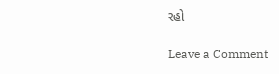રહો

Leave a Comment